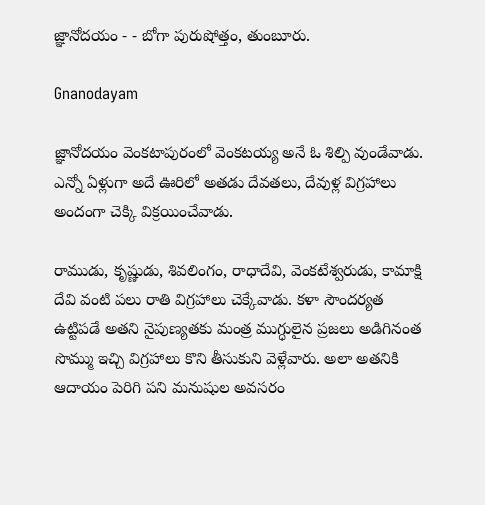జ్ఞానోదయం - - బోగా పురుషోత్తం, తుంబూరు.

Gnanodayam

జ్ఞానోదయం వెంకటాపురంలో వెంకటయ్య అనే ఓ శిల్పి వుండేవాడు. ఎన్నో ఏళ్లుగా అదే ఊరిలో అతడు దేవతలు, దేవుళ్ల విగ్రహాలు అందంగా చెక్కి విక్రయించేవాడు.

రాముడు, కృష్ణుడు, శివలింగం, రాధాదేవి, వెంకటేశ్వరుడు, కామాక్షి దేవి వంటి పలు రాతి విగ్రహాలు చెక్కేవాడు. కళా సౌందర్యత ఉట్టిపడే అతని నైపుణ్యతకు మంత్ర ముగ్ధులైన ప్రజలు అడిగినంత సొమ్ము ఇచ్చి విగ్రహాలు కొని తీసుకుని వెళ్లేవారు. అలా అతనికి ఆదాయం పెరిగి పని మనుషుల అవసరం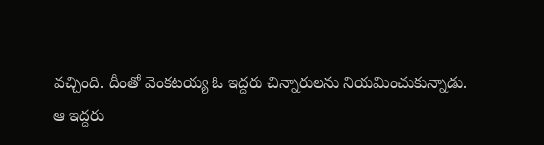వచ్చింది. దీంతో వెంకటయ్య ఓ ఇద్దరు చిన్నారులను నియమించుకున్నాడు.
ఆ ఇద్దరు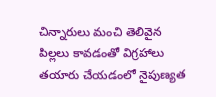చిన్నారులు మంచి తెలివైన పిల్లలు కావడంతో విగ్రహాలు తయారు చేయడంలో నైపుణ్యత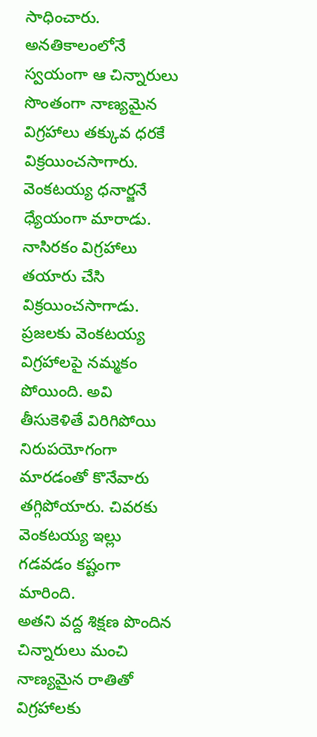సాధించారు. అనతికాలంలోనే స్వయంగా ఆ చిన్నారులు సొంతంగా నాణ్యమైన విగ్రహాలు తక్కువ ధరకే విక్రయించసాగారు.
వెంకటయ్య ధనార్జనే ధ్యేయంగా మారాడు. నాసిరకం విగ్రహాలు తయారు చేసి విక్రయించసాగాడు.
ప్రజలకు వెంకటయ్య విగ్రహాలపై నమ్మకం పోయింది. అవి తీసుకెళితే విరిగిపోయి నిరుపయోగంగా మారడంతో కొనేవారు తగ్గిపోయారు. చివరకు వెంకటయ్య ఇల్లు గడవడం కష్టంగా మారింది.
అతని వద్ద శిక్షణ పొందిన చిన్నారులు మంచి నాణ్యమైన రాతితో విగ్రహాలకు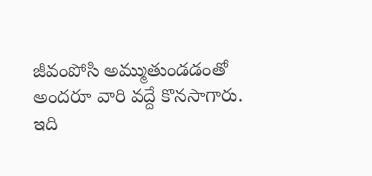జీవంపోసి అమ్ముతుండడంతో అందరూ వారి వద్దే కొనసాగారు.
ఇది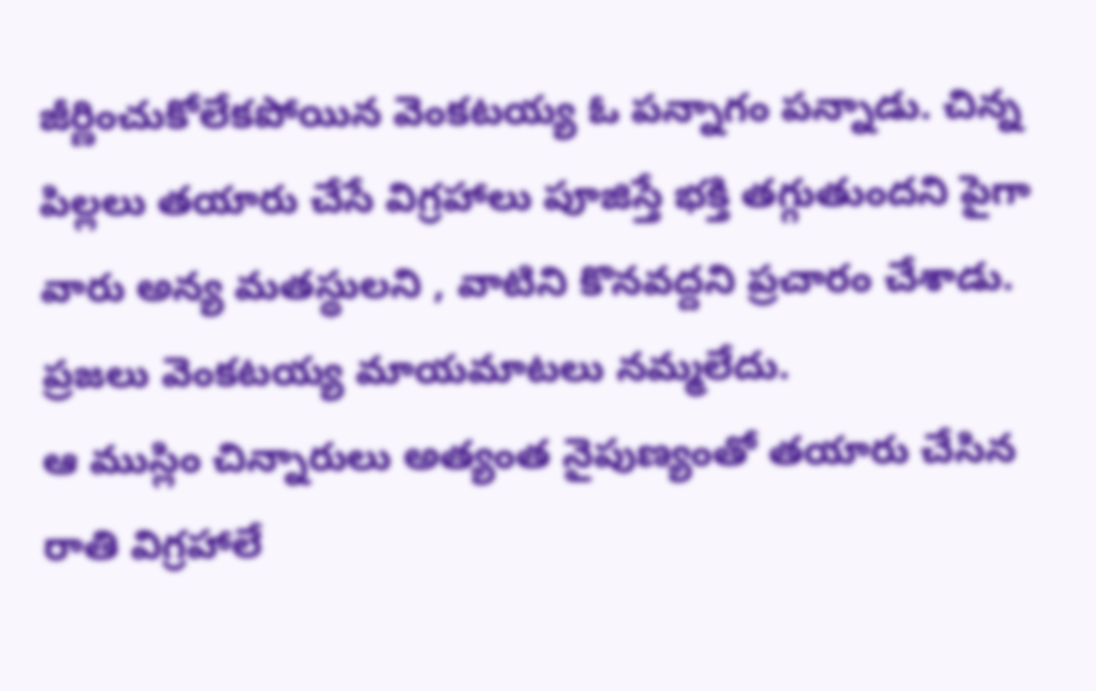జీర్ణించుకోలేకపోయిన వెంకటయ్య ఓ పన్నాగం పన్నాడు. చిన్న పిల్లలు తయారు చేసే విగ్రహాలు పూజిస్తే భక్తి తగ్గుతుందని పైగా వారు అన్య మతస్థులని , వాటిని కొనవద్దని ప్రచారం చేశాడు.
ప్రజలు వెంకటయ్య మాయమాటలు నమ్మలేదు.
ఆ ముస్లిం చిన్నారులు అత్యంత నైపుణ్యంతో తయారు చేసిన రాతి విగ్రహాలే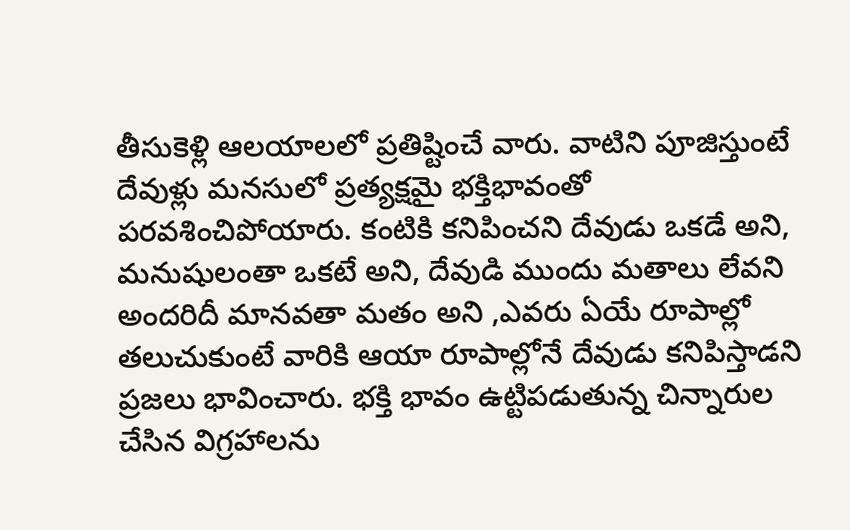తీసుకెళ్లి ఆలయాలలో ప్రతిష్టించే వారు. వాటిని పూజిస్తుంటే దేవుళ్లు మనసులో ప్రత్యక్షమై భక్తిభావంతో పరవశించిపోయారు. కంటికి కనిపించని దేవుడు ఒకడే అని, మనుషులంతా ఒకటే అని, దేవుడి ముందు మతాలు లేవని అందరిదీ మానవతా మతం అని ,ఎవరు ఏయే రూపాల్లో తలుచుకుంటే వారికి ఆయా రూపాల్లోనే దేవుడు కనిపిస్తాడని ప్రజలు భావించారు. భక్తి భావం ఉట్టిపడుతున్న చిన్నారుల చేసిన విగ్రహాలను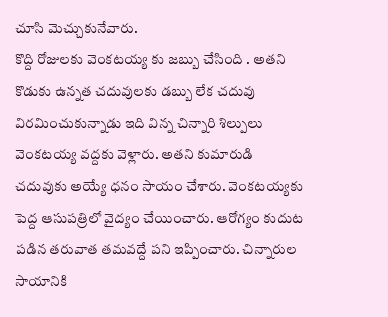చూసి మెచ్చుకునేవారు.
కొద్ది రోజులకు వెంకటయ్య కు జబ్బు చేసింది . అతని కొడుకు ఉన్నత చదువులకు డబ్బు లేక చదువు విరమించుకున్నాడు ఇది విన్న చిన్నారి శిల్పులు వెంకటయ్య వద్దకు వెళ్లారు. అతని కుమారుడి చదువుకు అయ్యే ధనం సాయం చేశారు. వెంకటయ్యకు పెద్ద ఆసుపత్రిలో వైద్యం చేయించారు. ఆరోగ్యం కుదుట పడిన తరువాత తమవద్దే పని ఇప్పించారు. చిన్నారుల సాయానికి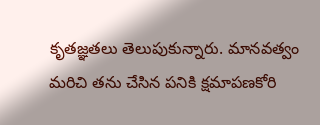కృతజ్ఞతలు తెలుపుకున్నారు. మానవత్వం మరిచి తను చేసిన పనికి క్షమాపణకోరి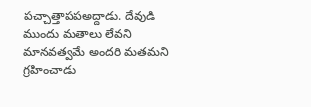పచ్చాత్తాపపఅద్దాడు. దేవుడి ముందు మతాలు లేవని మానవత్వమే అందరి మతమని గ్రహించాడు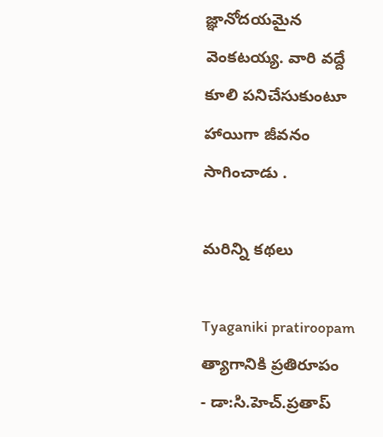జ్ఞానోదయమైన వెంకటయ్య. వారి వద్దే కూలి పనిచేసుకుంటూ హాయిగా జీవనం సాగించాడు .

మరిన్ని కథలు

Tyaganiki pratiroopam
త్యాగానికి ప్రతిరూపం
- డా:సి.హెచ్.ప్రతాప్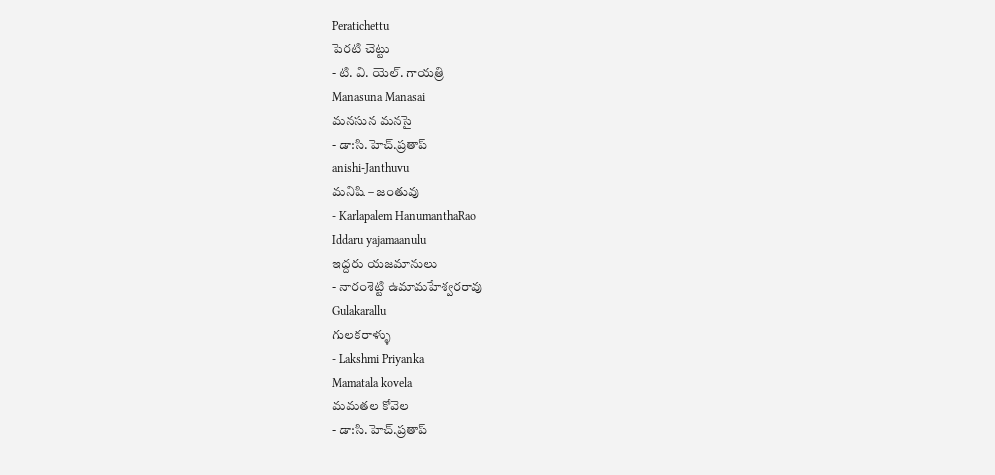Peratichettu
పెరటి చెట్టు
- టి. వి. యెల్. గాయత్రి
Manasuna Manasai
మనసున మనసై
- డా:సి.హెచ్.ప్రతాప్
anishi-Janthuvu
మనిషి – జంతువు
- Karlapalem HanumanthaRao
Iddaru yajamaanulu
ఇద్దరు యజమానులు
- నారంశెట్టి ఉమామహేశ్వరరావు
Gulakarallu
గులకరాళ్ళు
- Lakshmi Priyanka
Mamatala kovela
మమతల కోవెల
- డా:సి.హెచ్.ప్రతాప్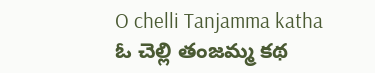O chelli Tanjamma katha
ఓ చెల్లి తంజమ్మ కథ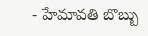- హేమావతి బొబ్బు